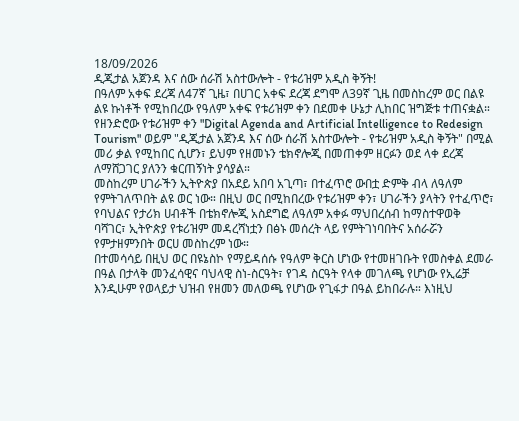18/09/2026
ዲጂታል አጀንዳ እና ሰው ሰራሽ አስተውሎት - የቱሪዝም አዲስ ቅኝት!
በዓለም አቀፍ ደረጃ ለ47ኛ ጊዜ፣ በሀገር አቀፍ ደረጃ ደግሞ ለ39ኛ ጊዜ በመስከረም ወር በልዩ ልዩ ኩነቶች የሚከበረው የዓለም አቀፍ የቱሪዝም ቀን በደመቀ ሁኔታ ሊከበር ዝግጅቱ ተጠናቋል። የዘንድሮው የቱሪዝም ቀን "Digital Agenda and Artificial Intelligence to Redesign Tourism" ወይም "ዲጂታል አጀንዳ እና ሰው ሰራሽ አስተውሎት - የቱሪዝም አዲስ ቅኝት" በሚል መሪ ቃል የሚከበር ሲሆን፣ ይህም የዘመኑን ቴክኖሎጂ በመጠቀም ዘርፉን ወደ ላቀ ደረጃ ለማሸጋገር ያለንን ቁርጠኝነት ያሳያል።
መስከረም ሀገራችን ኢትዮጵያ በአደይ አበባ አጊጣ፣ በተፈጥሮ ውበቷ ድምቅ ብላ ለዓለም የምትገለጥበት ልዩ ወር ነው። በዚህ ወር በሚከበረው የቱሪዝም ቀን፣ ሀገራችን ያላትን የተፈጥሮ፣ የባህልና የታሪክ ሀብቶች በቴክኖሎጂ አስደግፎ ለዓለም አቀፉ ማህበረሰብ ከማስተዋወቅ ባሻገር፣ ኢትዮጵያ የቱሪዝም መዳረሻነቷን በፅኑ መሰረት ላይ የምትገነባበትና አሰራሯን የምታዘምንበት ወርሀ መስከረም ነው።
በተመሳሳይ በዚህ ወር በዩኔስኮ የማይዳሰሱ የዓለም ቅርስ ሆነው የተመዘገቡት የመስቀል ደመራ በዓል በታላቅ መንፈሳዊና ባህላዊ ስነ-ስርዓት፣ የገዳ ስርዓት የላቀ መገለጫ የሆነው የኢሬቻ እንዲሁም የወላይታ ህዝብ የዘመን መለወጫ የሆነው የጊፋታ በዓል ይከበራሉ። እነዚህ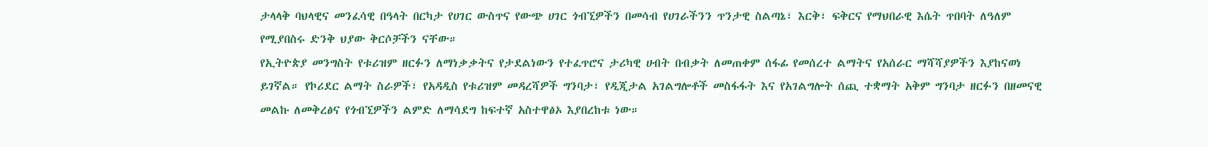ታላላቅ ባህላዊና መንፈሳዊ በዓላት በርካታ የሀገር ውስጥና የውጭ ሀገር ጎብኚዎችን በመሳብ የሀገራችንን ጥንታዊ ስልጣኔ፣ እርቅ፣ ፍቅርና የማህበራዊ እሴት ጥበባት ለዓለም የሚያበስሩ ድንቅ ህያው ቅርሶቻችን ናቸው።
የኢትዮጵያ መንግስት የቱሪዝም ዘርፉን ለማነቃቃትና የታደልነውን የተፈጥሮና ታሪካዊ ሀብት በብቃት ለመጠቀም ሰፋፊ የመሰረተ ልማትና የአሰራር ማሻሻያዎችን እያከናወነ ይገኛል። የኮሪደር ልማት ስራዎች፣ የአዳዲስ የቱሪዝም መዳረሻዎች ግንባታ፣ የዲጂታል አገልግሎቶች መስፋፋት እና የአገልግሎት ሰጪ ተቋማት አቅም ግንባታ ዘርፉን በዘመናዊ መልኩ ለመቅረፅና የጎብኚዎችን ልምድ ለማሳደግ ከፍተኛ አስተዋፅኦ እያበረከቱ ነው።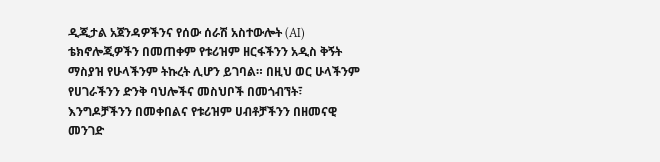ዲጂታል አጀንዳዎችንና የሰው ሰራሽ አስተውሎት (AI) ቴክኖሎጂዎችን በመጠቀም የቱሪዝም ዘርፋችንን አዲስ ቅኝት ማስያዝ የሁላችንም ትኩረት ሊሆን ይገባል። በዚህ ወር ሁላችንም የሀገራችንን ድንቅ ባህሎችና መስህቦች በመጎብኘት፣ እንግዶቻችንን በመቀበልና የቱሪዝም ሀብቶቻችንን በዘመናዊ መንገድ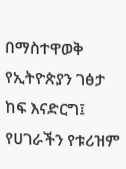በማስተዋወቅ የኢትዮጵያን ገፅታ ከፍ እናድርግ፤ የሀገራችን የቱሪዝም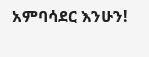አምባሳደር እንሁን!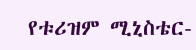የቱሪዝም ሚኒስቴር-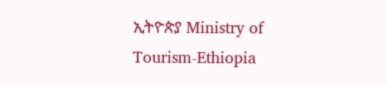ኢትዮጵያ Ministry of Tourism-Ethiopia